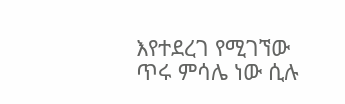እየተደረገ የሚገኘው ጥሩ ምሳሌ ነው ሲሉ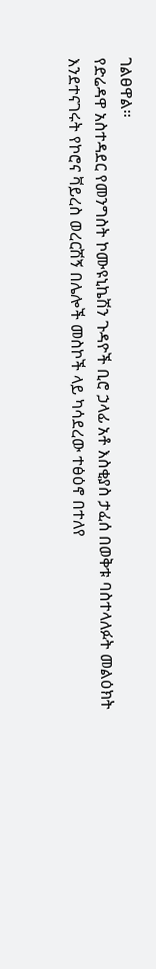ገልፀዋል፡፡
የድሬዳዋ አስተዳደር የመንግስት ኮሙዩኒኬሽን ጉዳዮች ቢሮ ኃላፊ አቶ እስቂያስ ታፈሰ በወቅቱ ባስተላለፉት መልዕክት እንደተናገሩት የኮሮና ቫይረስ ወረርሽኝ በሌሎች መስኮች ላይ ካሳደረው ተፅዕኖ በተለየ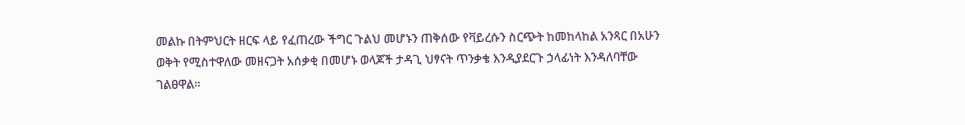መልኩ በትምህርት ዘርፍ ላይ የፈጠረው ችግር ጉልህ መሆኑን ጠቅሰው የቫይረሱን ስርጭት ከመከላከል አንጻር በአሁን ወቅት የሚስተዋለው መዘናጋት አሰቃቂ በመሆኑ ወላጆች ታዳጊ ህፃናት ጥንቃቄ እንዲያደርጉ ኃላፊነት እንዳለባቸው ገልፀዋል፡፡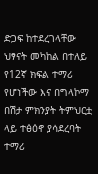ድጋፍ ከተደረገላቸው ህፃናት መካከል በተለይ የ12ኛ ክፍል ተማሪ የሆነችው እና በግላኮማ በሽታ ምክንያት ትምህርቷ ላይ ተፅዕኖ ያሳደረባት ተማሪ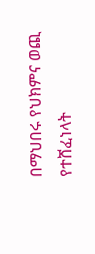በማህበሩ የህክምና ወጪ የተሸፈነላት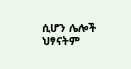ሲሆን ሌሎች ህፃናትም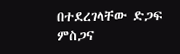በተደረገላቸው ድጋፍ ምስጋና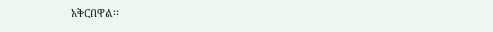አቅርበዋል፡፡